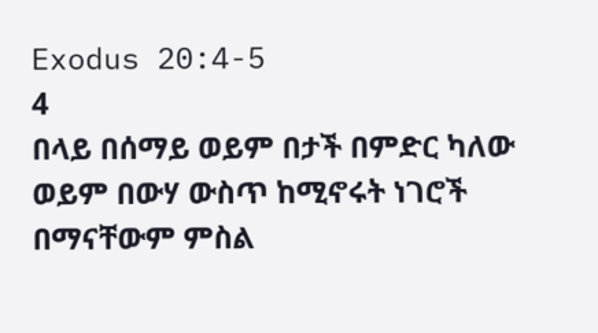Exodus 20:4-5
4
በላይ በሰማይ ወይም በታች በምድር ካለው ወይም በውሃ ውስጥ ከሚኖሩት ነገሮች በማናቸውም ምስል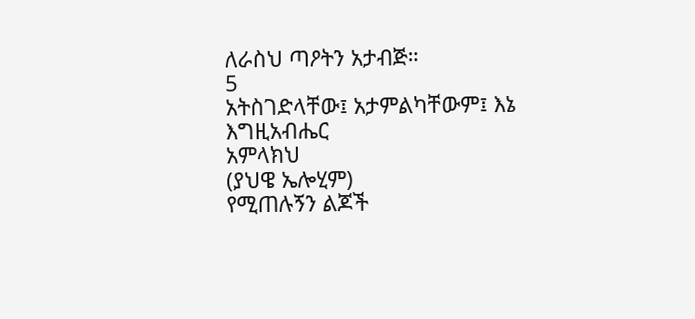ለራስህ ጣዖትን አታብጅ።
5
አትስገድላቸው፤ አታምልካቸውም፤ እኔ
እግዚአብሔር
አምላክህ
(ያህዌ ኤሎሂም)
የሚጠሉኝን ልጆች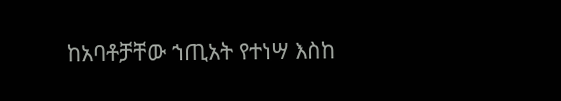ከአባቶቻቸው ኀጢአት የተነሣ እስከ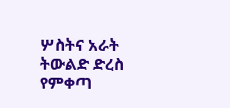ሦስትና አራት ትውልድ ድረስ የምቀጣ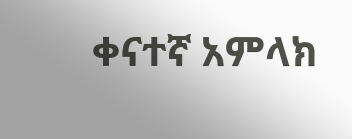ቀናተኛ አምላክ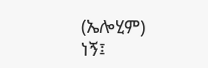(ኤሎሂም)
ነኝ፤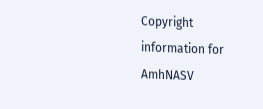Copyright information for
AmhNASV